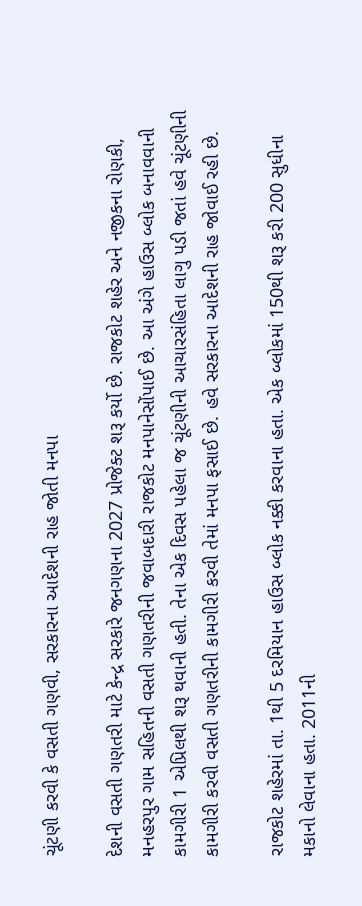ચૂંટણી કરવી કે વસતી ગણવી, સરકારના આદેશની રાહ જોતી મનપા

દેશની વસતી ગણતરી માટે કેન્દ્ર સરકારે જનગણના 2027 પ્રોજેક્ટ શરૂ કર્યો છે. રાજકોટ શહેર અને નજીકના રોણકી, મનહરપુર ગામ સહિતની વસતી ગણતરીની જવાબદારી રાજકોટ મનપાનેસોંપાઈ છે. આ અંગે હાઉસ બ્લોક બનાવવાની કામગીરી 1 એપ્રિલથી શરૂ થવાની હતી. તેના એક દિવસ પહેલા જ ચૂંટણીની આચારસંહિતા લાગુ પડી જતાં હવે ચૂંટણીની કામગીરી કરવી વસતી ગણતરીની કામગીરી કરવી તેમાં મનપા ફસાઈ છે. હવે સરકારના આદેશની રાહ જોવાઈ રહી છે.

રાજકોટ શહેરમાં તા. 1થી 5 દરમિયાન હાઉસ બ્લોક નક્કી કરવાના હતા. એક બ્લોકમાં 150થી શરૂ કરી 200 સુધીના મકાનો લેવાના હતા. 2011ની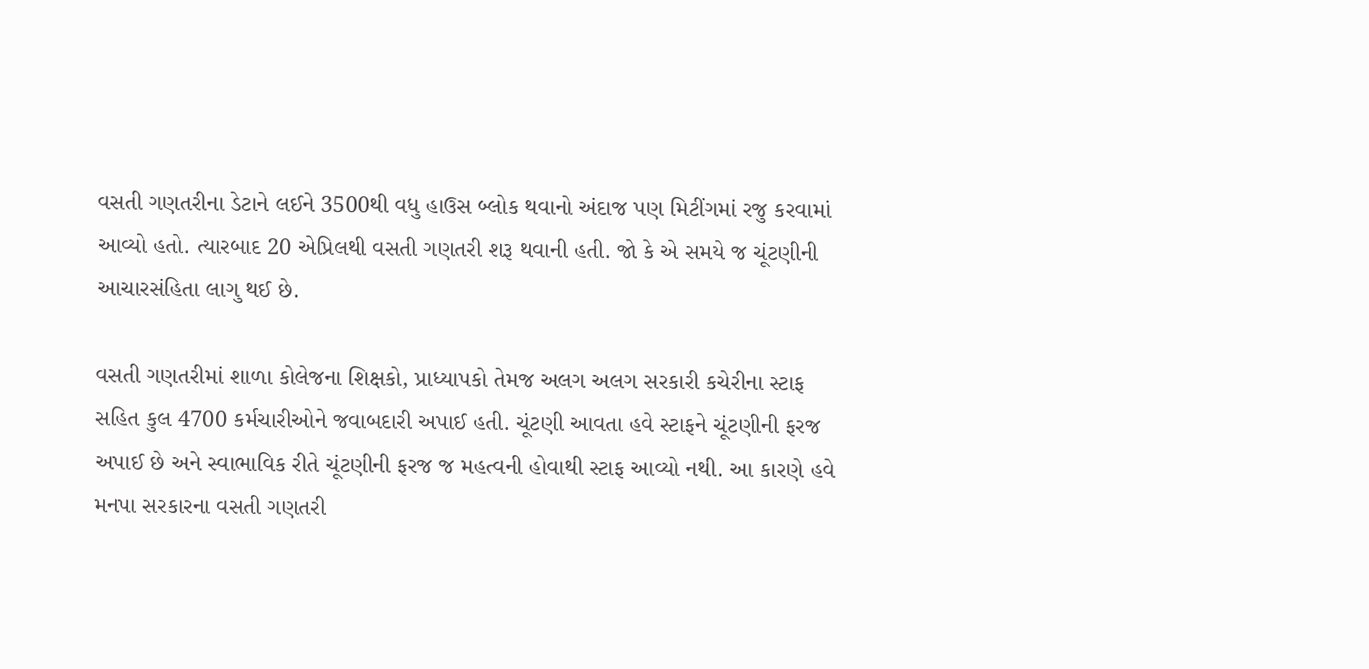વસતી ગણતરીના ડેટાને લઈને 3500થી વધુ હાઉસ બ્લોક થવાનો અંદાજ પણ મિટીંગમાં રજુ કરવામાં આવ્યો હતો. ત્યારબાદ 20 એપ્રિલથી વસતી ગણતરી શરૂ થવાની હતી. જો કે એ સમયે જ ચૂંટણીની આચારસંહિતા લાગુ થઈ છે.

વસતી ગણતરીમાં શાળા કોલેજના શિક્ષકો, પ્રાધ્યાપકો તેમજ અલગ અલગ સરકારી કચેરીના સ્ટાફ સહિત કુલ 4700 કર્મચારીઓને જવાબદારી અપાઈ હતી. ચૂંટણી આવતા હવે સ્ટાફને ચૂંટણીની ફરજ અપાઈ છે અને સ્વાભાવિક રીતે ચૂંટણીની ફરજ જ મહત્વની હોવાથી સ્ટાફ આવ્યો નથી. આ કારણે હવે મનપા સરકારના વસતી ગણતરી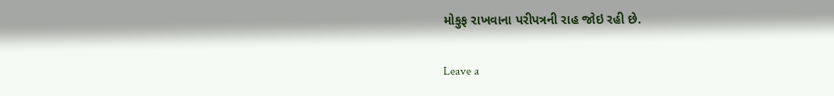મોકુફ રાખવાના પરીપત્રની રાહ જોઇ રહી છે.

Leave a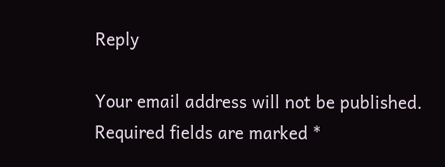Reply

Your email address will not be published. Required fields are marked *